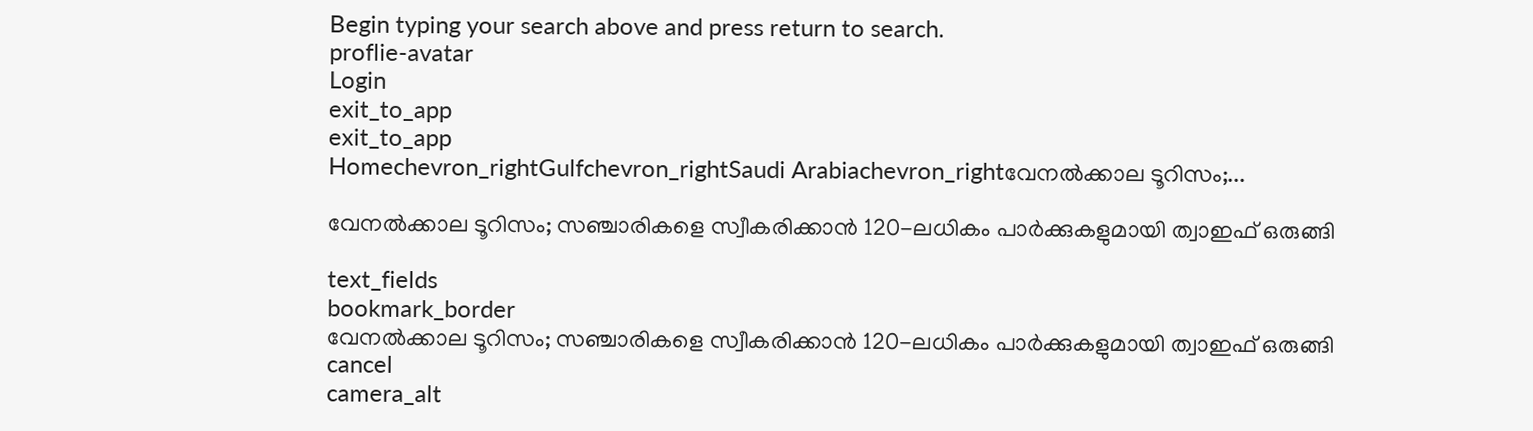Begin typing your search above and press return to search.
proflie-avatar
Login
exit_to_app
exit_to_app
Homechevron_rightGulfchevron_rightSaudi Arabiachevron_rightവേനൽക്കാല ടൂറിസം;...

വേനൽക്കാല ടൂറിസം; സഞ്ചാരികളെ സ്വീകരിക്കാൻ 120-ലധികം പാർക്കുകളുമായി ത്വാഇഫ് ഒരുങ്ങി

text_fields
bookmark_border
വേനൽക്കാല ടൂറിസം; സഞ്ചാരികളെ സ്വീകരിക്കാൻ 120-ലധികം പാർക്കുകളുമായി ത്വാഇഫ് ഒരുങ്ങി
cancel
camera_alt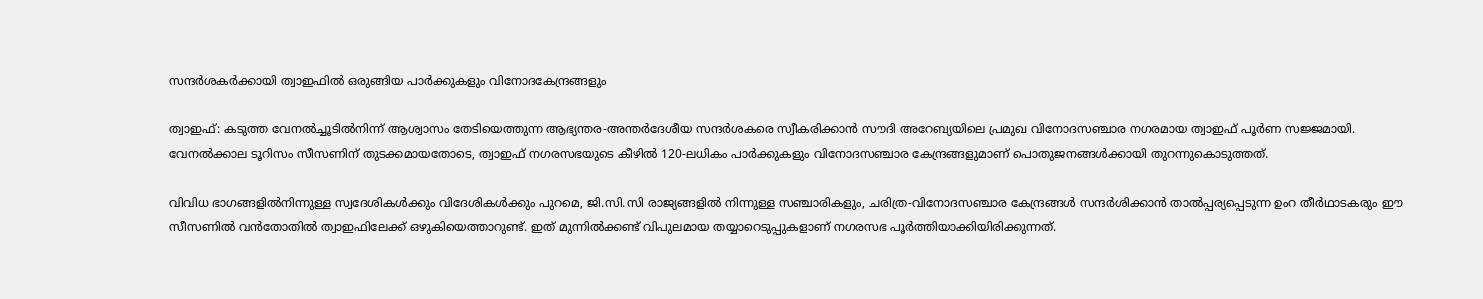സന്ദർശകർക്കായി ത്വാഇഫിൽ ഒരുങ്ങിയ പാർക്കുകളും വിനോദകേന്ദ്രങ്ങളും

ത്വാഇഫ്: കടുത്ത വേനൽച്ചൂടിൽനിന്ന് ആശ്വാസം തേടിയെത്തുന്ന ആഭ്യന്തര-അന്തർദേശീയ സന്ദർശകരെ സ്വീകരിക്കാൻ സൗദി അറേബ്യയിലെ പ്രമുഖ വിനോദസഞ്ചാര നഗരമായ ത്വാഇഫ് പൂർണ സജ്ജമായി. വേനൽക്കാല ടൂറിസം സീസണിന് തുടക്കമായതോടെ, ത്വാഇഫ് നഗരസഭയുടെ കീഴിൽ 120-ലധികം പാർക്കുകളും വിനോദസഞ്ചാര കേന്ദ്രങ്ങളുമാണ് പൊതുജനങ്ങൾക്കായി തുറന്നുകൊടുത്തത്.

വിവിധ ഭാഗങ്ങളിൽനിന്നുള്ള സ്വദേശികൾക്കും വിദേശികൾക്കും പുറമെ, ജി.സി.സി രാജ്യങ്ങളിൽ നിന്നുള്ള സഞ്ചാരികളും, ചരിത്ര-വിനോദസഞ്ചാര കേന്ദ്രങ്ങൾ സന്ദർശിക്കാൻ താൽപ്പര്യപ്പെടുന്ന ഉംറ തീർഥാടകരും ഈ സീസണിൽ വൻതോതിൽ ത്വാഇഫിലേക്ക് ഒഴുകിയെത്താറുണ്ട്. ഇത് മുന്നിൽക്കണ്ട് വിപുലമായ തയ്യാറെടുപ്പുകളാണ് നഗരസഭ പൂർത്തിയാക്കിയിരിക്കുന്നത്.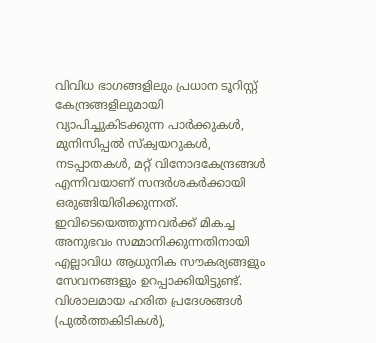വിവിധ ഭാഗങ്ങളിലും പ്രധാന ടൂറിസ്റ്റ് കേന്ദ്രങ്ങളിലുമായി വ്യാപിച്ചുകിടക്കുന്ന പാർക്കുകൾ, മുനിസിപ്പൽ സ്ക്വയറുകൾ, നടപ്പാതകൾ, മറ്റ് വിനോദകേന്ദ്രങ്ങൾ എന്നിവയാണ് സന്ദർശകർക്കായി ഒരുങ്ങിയിരിക്കുന്നത്. ഇവിടെയെത്തുന്നവർക്ക് മികച്ച അനുഭവം സമ്മാനിക്കുന്നതിനായി എല്ലാവിധ ആധുനിക സൗകര്യങ്ങളും സേവനങ്ങളും ഉറപ്പാക്കിയിട്ടുണ്ട്. വിശാലമായ ഹരിത പ്രദേശങ്ങൾ (പുൽത്തകിടികൾ),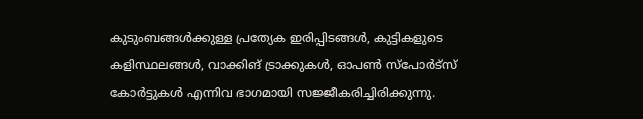കുടുംബങ്ങൾക്കുള്ള പ്രത്യേക ഇരിപ്പിടങ്ങൾ, കുട്ടികളുടെ കളിസ്ഥലങ്ങൾ, വാക്കിങ് ട്രാക്കുകൾ, ഓപൺ സ്പോർട്സ് കോർട്ടുകൾ എന്നിവ ഭാഗമായി സജ്ജീകരിച്ചിരിക്കുന്നു.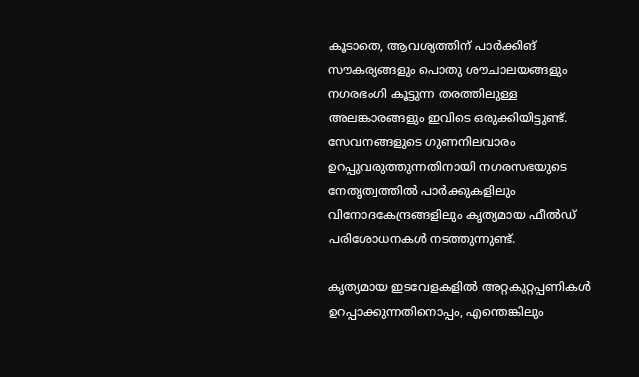കൂടാതെ, ആവശ്യത്തിന് പാർക്കിങ് സൗകര്യങ്ങളും പൊതു ശൗചാലയങ്ങളും നഗരഭംഗി കൂട്ടുന്ന തരത്തിലുള്ള അലങ്കാരങ്ങളും ഇവിടെ ഒരുക്കിയിട്ടുണ്ട്. സേവനങ്ങളുടെ ഗുണനിലവാരം ഉറപ്പുവരുത്തുന്നതിനായി നഗരസഭയുടെ നേതൃത്വത്തിൽ പാർക്കുകളിലും വിനോദകേന്ദ്രങ്ങളിലും കൃത്യമായ ഫീൽഡ് പരിശോധനകൾ നടത്തുന്നുണ്ട്.

കൃത്യമായ ഇടവേളകളിൽ അറ്റകുറ്റപ്പണികൾ ഉറപ്പാക്കുന്നതിനൊപ്പം, എന്തെങ്കിലും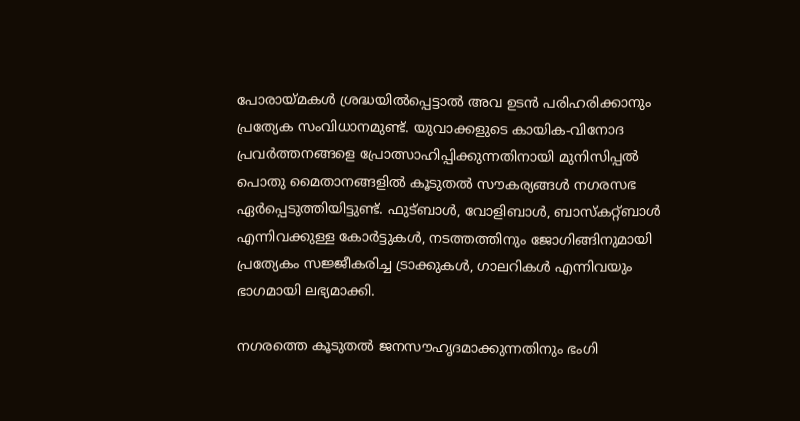പോരായ്മകൾ ശ്രദ്ധയിൽപ്പെട്ടാൽ അവ ഉടൻ പരിഹരിക്കാനും പ്രത്യേക സംവിധാനമുണ്ട്. യുവാക്കളുടെ കായിക-വിനോദ പ്രവർത്തനങ്ങളെ പ്രോത്സാഹിപ്പിക്കുന്നതിനായി മുനിസിപ്പൽ പൊതു മൈതാനങ്ങളിൽ കൂടുതൽ സൗകര്യങ്ങൾ നഗരസഭ ഏർപ്പെടുത്തിയിട്ടുണ്ട്. ഫുട്ബാൾ, വോളിബാൾ, ബാസ്കറ്റ്ബാൾ എന്നിവക്കുള്ള കോർട്ടുകൾ, നടത്തത്തിനും ജോഗിങ്ങിനുമായി പ്രത്യേകം സജ്ജീകരിച്ച ട്രാക്കുകൾ, ഗാലറികൾ എന്നിവയും ഭാഗമായി ലഭ്യമാക്കി.

നഗരത്തെ കൂടുതൽ ജനസൗഹൃദമാക്കുന്നതിനും ഭംഗി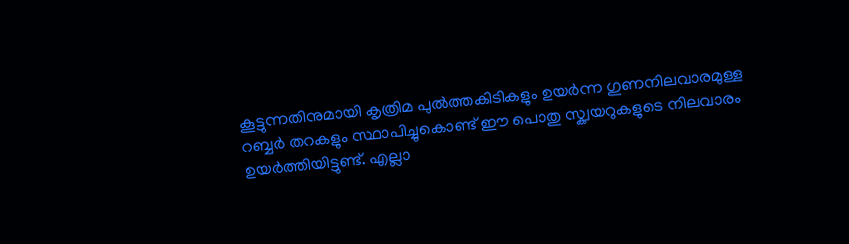കൂട്ടുന്നതിനുമായി കൃത്രിമ പുൽത്തകിടികളും ഉയർന്ന ഗുണനിലവാരമുള്ള റബ്ബർ തറകളും സ്ഥാപിച്ചുകൊണ്ട് ഈ പൊതു സ്ക്വയറുകളുടെ നിലവാരം ഉയർത്തിയിട്ടുണ്ട്. എല്ലാ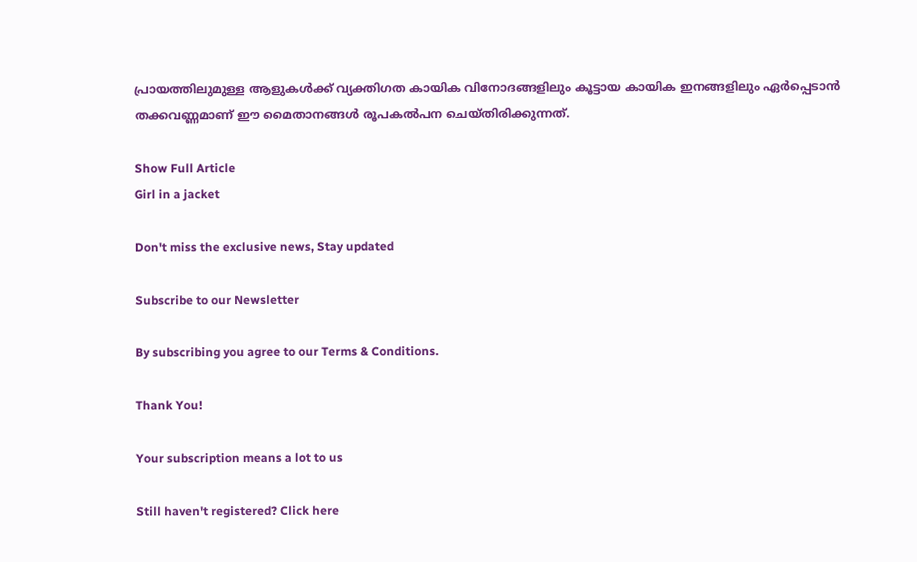പ്രായത്തിലുമുള്ള ആളുകൾക്ക് വ്യക്തിഗത കായിക വിനോദങ്ങളിലും കൂട്ടായ കായിക ഇനങ്ങളിലും ഏർപ്പെടാൻ തക്കവണ്ണമാണ് ഈ മൈതാനങ്ങൾ രൂപകൽപന ചെയ്തിരിക്കുന്നത്.

Show Full Article
Girl in a jacket

Don't miss the exclusive news, Stay updated

Subscribe to our Newsletter

By subscribing you agree to our Terms & Conditions.

Thank You!

Your subscription means a lot to us

Still haven't registered? Click here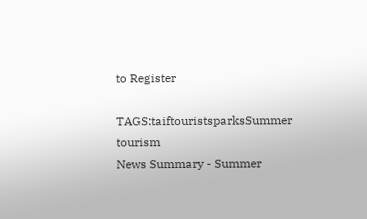to Register

TAGS:taiftouristsparksSummer tourism
News Summary - Summer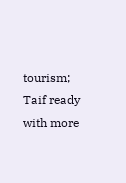tourism; Taif ready with more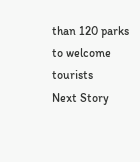than 120 parks to welcome tourists
Next Story